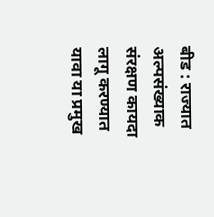बीड : राज्यात अल्पसंख्याक संरक्षण कायदा लागू करण्यात यावा या प्रमुख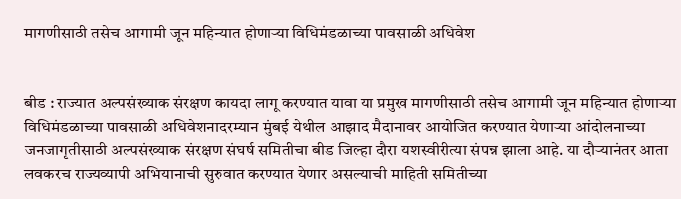मागणीसाठी तसेच आगामी जून महिन्यात होणाऱ्या विधिमंडळाच्या पावसाळी अधिवेश


बीड : राज्यात अल्पसंख्याक संरक्षण कायदा लागू करण्यात यावा या प्रमुख मागणीसाठी तसेच आगामी जून महिन्यात होणाऱ्या विधिमंडळाच्या पावसाळी अधिवेशनादरम्यान मुंबई येथील आझाद मैदानावर आयोजित करण्यात येणाऱ्या आंदोलनाच्या जनजागृतीसाठी अल्पसंख्याक संरक्षण संघर्ष समितीचा बीड जिल्हा दौरा यशस्वीरीत्या संपन्न झाला आहे. या दौऱ्यानंतर आता लवकरच राज्यव्यापी अभियानाची सुरुवात करण्यात येणार असल्याची माहिती समितीच्या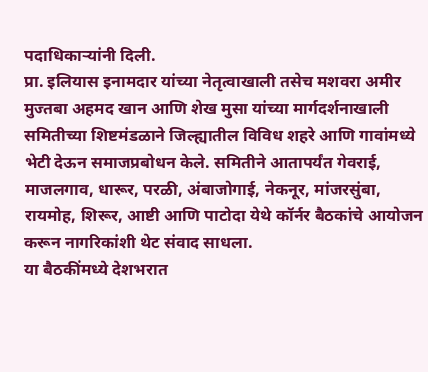पदाधिकाऱ्यांनी दिली.
प्रा. इलियास इनामदार यांच्या नेतृत्वाखाली तसेच मशवरा अमीर मुज्तबा अहमद खान आणि शेख मुसा यांच्या मार्गदर्शनाखाली समितीच्या शिष्टमंडळाने जिल्ह्यातील विविध शहरे आणि गावांमध्ये भेटी देऊन समाजप्रबोधन केले. समितीने आतापर्यंत गेवराई, माजलगाव, धारूर, परळी, अंबाजोगाई, नेकनूर, मांजरसुंबा, रायमोह, शिरूर, आष्टी आणि पाटोदा येथे कॉर्नर बैठकांचे आयोजन करून नागरिकांशी थेट संवाद साधला.
या बैठकींमध्ये देशभरात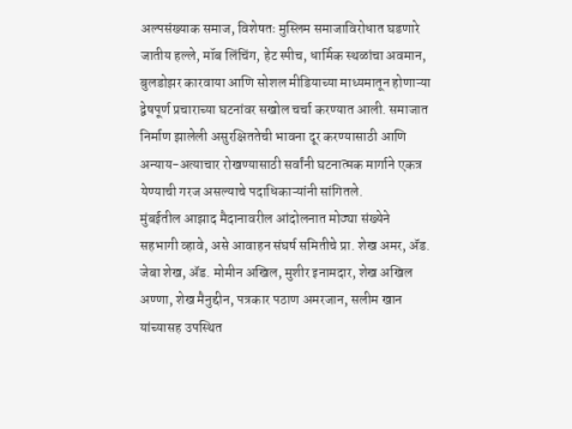अल्पसंख्याक समाज, विशेषतः मुस्लिम समाजाविरोधात घडणारे जातीय हल्ले, मॉब लिंचिंग, हेट स्पीच, धार्मिक स्थळांचा अवमान, बुलडोझर कारवाया आणि सोशल मीडियाच्या माध्यमातून होणाऱ्या द्वेषपूर्ण प्रचाराच्या घटनांवर सखोल चर्चा करण्यात आली. समाजात निर्माण झालेली असुरक्षिततेची भावना दूर करण्यासाठी आणि अन्याय-अत्याचार रोखण्यासाठी सर्वांनी घटनात्मक मार्गाने एकत्र येण्याची गरज असल्याचे पदाधिकाऱ्यांनी सांगितले.
मुंबईतील आझाद मैदानावरील आंदोलनात मोठ्या संख्येने सहभागी व्हावे, असे आवाहन संघर्ष समितीचे प्रा. शेख अमर, ॲड. जेबा शेख, ॲड. मोमीन अखिल, मुशीर इनामदार, शेख अखिल अण्णा, शेख मैनुद्दीन, पत्रकार पठाण अमरजान, सलीम खान यांच्यासह उपस्थित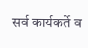सर्व कार्यकर्ते व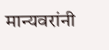मान्यवरांनी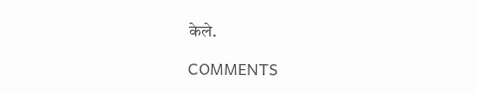केले.

COMMENTS